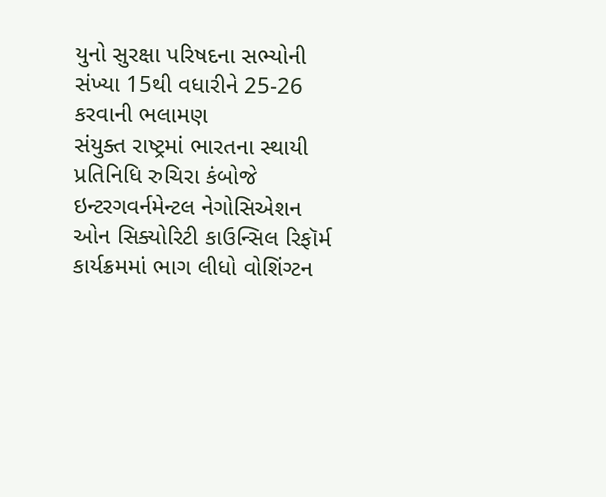યુનો સુરક્ષા પરિષદના સભ્યોની સંખ્યા 15થી વધારીને 25-26 કરવાની ભલામણ
સંયુક્ત રાષ્ટ્રમાં ભારતના સ્થાયી પ્રતિનિધિ રુચિરા કંબોજે ઇન્ટરગવર્નમેન્ટલ નેગોસિએશન ઓન સિક્યોરિટી કાઉન્સિલ રિફૉર્મ કાર્યક્રમમાં ભાગ લીધો વોશિંગ્ટન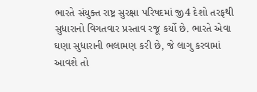ભારતે સંયુક્ત રાષ્ટ્ર સુરક્ષા પરિષદમાં જી4 દેશો તરફથી સુધારાનો વિગતવાર પ્રસ્તાવ રજૂ કર્યો છે. ભારતે એવા ઘણા સુધારાની ભલામણ કરી છે, જે લાગુ કરવામાં આવશે તો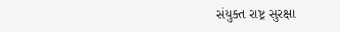સંયુક્ત રાષ્ટ્ર સુરક્ષા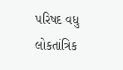પરિષદ વધુ લોકતાંત્રિક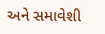અને સમાવેશી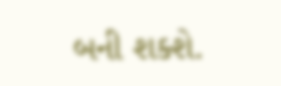બની શક્શે.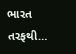ભારત તરફથી…